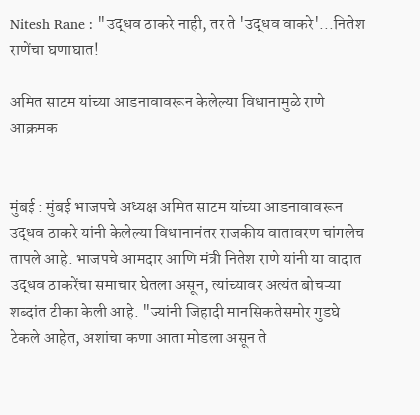Nitesh Rane : "उद्धव ठाकरे नाही, तर ते 'उद्धव वाकरे'...नितेश राणेंचा घणाघात!

अमित साटम यांच्या आडनावावरून केलेल्या विधानामुळे राणे आक्रमक


मुंबई : मुंबई भाजपचे अध्यक्ष अमित साटम यांच्या आडनावावरून उद्धव ठाकरे यांनी केलेल्या विधानानंतर राजकीय वातावरण चांगलेच तापले आहे. भाजपचे आमदार आणि मंत्री नितेश राणे यांनी या वादात उद्धव ठाकरेंचा समाचार घेतला असून, त्यांच्यावर अत्यंत बोचऱ्या शब्दांत टीका केली आहे. "ज्यांनी जिहादी मानसिकतेसमोर गुडघे टेकले आहेत, अशांचा कणा आता मोडला असून ते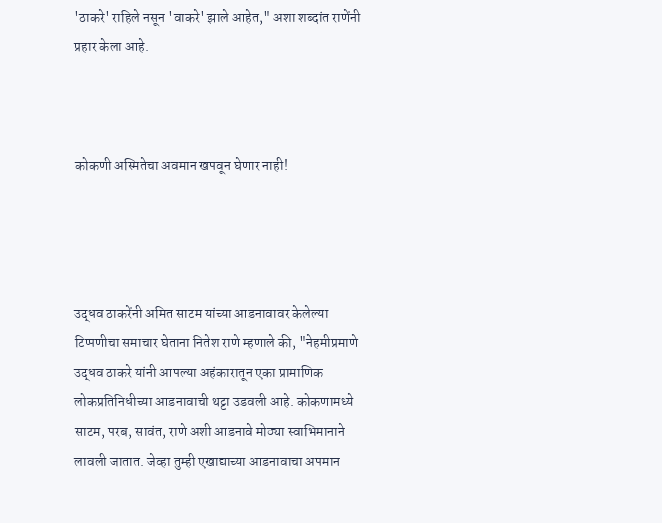'ठाकरे' राहिले नसून 'वाकरे' झाले आहेत," अशा शब्दांत राणेंनी प्रहार केला आहे.



कोकणी अस्मितेचा अवमान खपवून घेणार नाही!




उद्धव ठाकरेंनी अमित साटम यांच्या आडनावावर केलेल्या टिप्पणीचा समाचार घेताना नितेश राणे म्हणाले की, "नेहमीप्रमाणे उद्धव ठाकरे यांनी आपल्या अहंकारातून एका प्रामाणिक लोकप्रतिनिधीच्या आडनावाची थट्टा उडवली आहे. कोकणामध्ये साटम, परब, सावंत, राणे अशी आडनावे मोठ्या स्वाभिमानाने लावली जातात. जेव्हा तुम्ही एखाद्याच्या आडनावाचा अपमान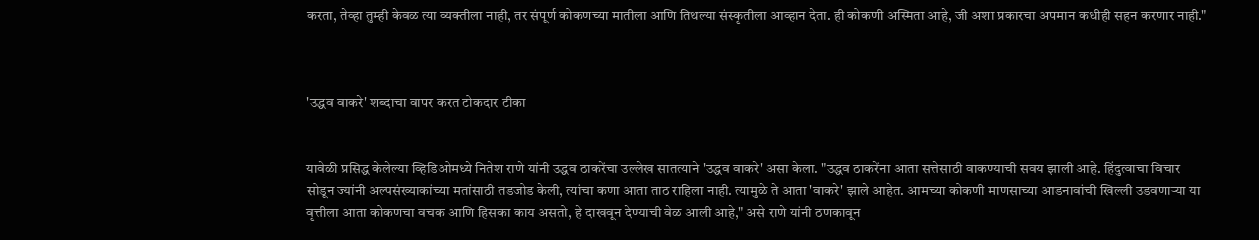करता, तेव्हा तुम्ही केवळ त्या व्यक्तीला नाही, तर संपूर्ण कोकणच्या मातीला आणि तिथल्या संस्कृतीला आव्हान देता. ही कोकणी अस्मिता आहे, जी अशा प्रकारचा अपमान कधीही सहन करणार नाही."



'उद्धव वाकरे' शब्दाचा वापर करत टोकदार टीका


यावेळी प्रसिद्ध केलेल्या व्हिडिओमध्ये नितेश राणे यांनी उद्धव ठाकरेंचा उल्लेख सातत्याने 'उद्धव वाकरे' असा केला. "उद्धव ठाकरेंना आता सत्तेसाठी वाकण्याची सवय झाली आहे. हिंदुत्वाचा विचार सोडून ज्यांनी अल्पसंख्याकांच्या मतांसाठी तडजोड केली, त्यांचा कणा आता ताठ राहिला नाही. त्यामुळे ते आता 'वाकरे' झाले आहेत. आमच्या कोकणी माणसाच्या आडनावांची खिल्ली उडवणाऱ्या या वृत्तीला आता कोकणचा वचक आणि हिसका काय असतो, हे दाखवून देण्याची वेळ आली आहे," असे राणे यांनी ठणकावून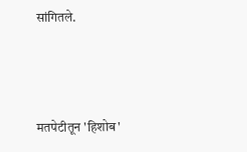सांगितले.



मतपेटीतून 'हिशोब'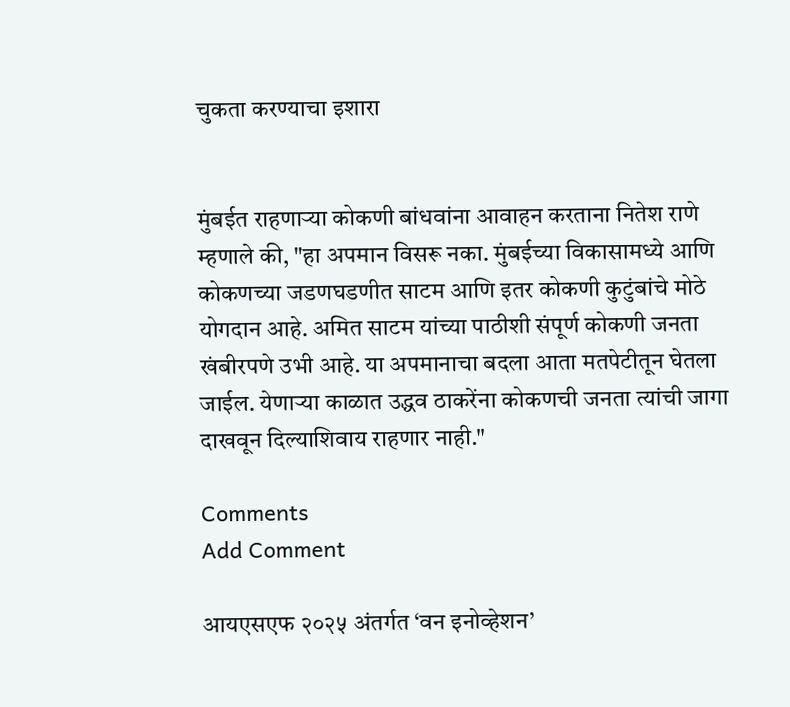चुकता करण्याचा इशारा


मुंबईत राहणाऱ्या कोकणी बांधवांना आवाहन करताना नितेश राणे म्हणाले की, "हा अपमान विसरू नका. मुंबईच्या विकासामध्ये आणि कोकणच्या जडणघडणीत साटम आणि इतर कोकणी कुटुंबांचे मोठे योगदान आहे. अमित साटम यांच्या पाठीशी संपूर्ण कोकणी जनता खंबीरपणे उभी आहे. या अपमानाचा बदला आता मतपेटीतून घेतला जाईल. येणाऱ्या काळात उद्धव ठाकरेंना कोकणची जनता त्यांची जागा दाखवून दिल्याशिवाय राहणार नाही."

Comments
Add Comment

आयएसएफ २०२५ अंतर्गत ‘वन इनोव्हेशन’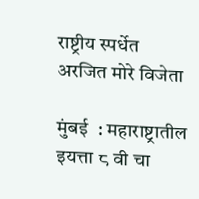राष्ट्रीय स्पर्धेत अरजित मोरे विजेता

मुंबई  : महाराष्ट्रातील इयत्ता ८ वी चा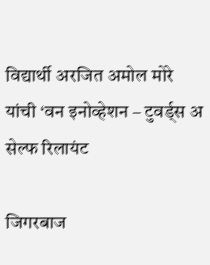विद्यार्थी अरजित अमोल मोरे यांची ‘वन इनोव्हेशन – टुवर्ड्स अ सेल्फ रिलायंट

जिगरबाज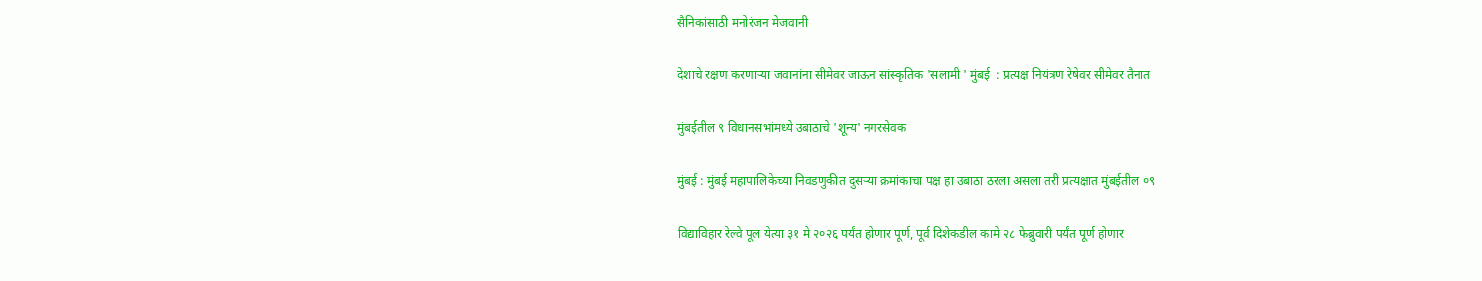सैनिकांसाठी मनोरंजन मेजवानी

देशाचे रक्षण करणाऱ्या जवानांना सीमेवर जाऊन सांस्कृतिक 'सलामी ' मुंबई  : प्रत्यक्ष नियंत्रण रेषेवर सीमेवर तैनात

मुंबईतील ९ विधानसभांमध्ये उबाठाचे 'शून्य' नगरसेवक

मुंबई : मुंबई महापालिकेच्या निवडणुकीत दुसऱ्या क्रमांकाचा पक्ष हा उबाठा ठरला असला तरी प्रत्यक्षात मुंबईतील ०९

विद्याविहार रेल्वे पूल येत्या ३१ मे २०२६ पर्यंत होणार पूर्ण, पूर्व दिशेकडील कामे २८ फेब्रुवारी पर्यंत पूर्ण होणार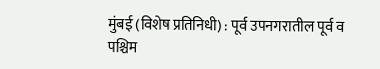मुंबई (विशेष प्रतिनिधी) : पूर्व उपनगरातील पूर्व व पश्चिम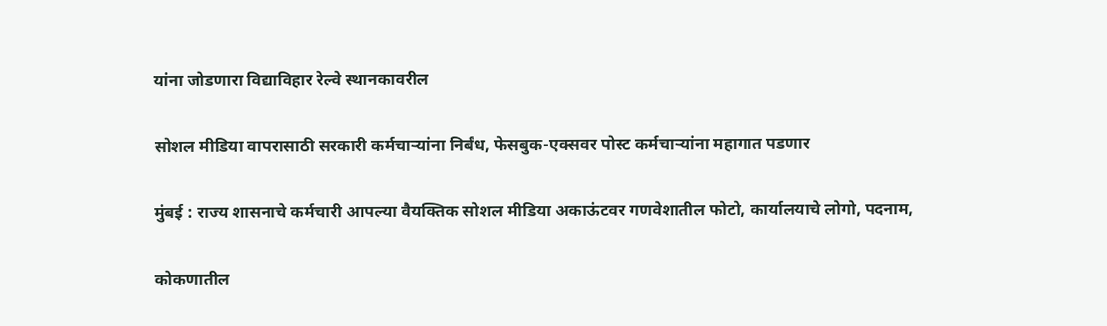यांना जोडणारा विद्याविहार रेल्वे स्थानकावरील

सोशल मीडिया वापरासाठी सरकारी कर्मचाऱ्यांना निर्बंध, फेसबुक-एक्सवर पोस्ट कर्मचाऱ्यांना महागात पडणार

मुंबई : राज्य शासनाचे कर्मचारी आपल्या वैयक्तिक सोशल मीडिया अकाऊंटवर गणवेशातील फोटो, कार्यालयाचे लोगो, पदनाम,

कोकणातील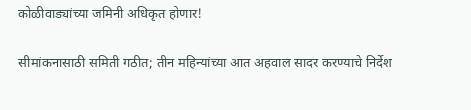कोळीवाड्यांच्या जमिनी अधिकृत होणार!

सीमांकनासाठी समिती गठीत; तीन महिन्यांच्या आत अहवाल सादर करण्याचे निर्देश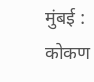मुंबई : कोकण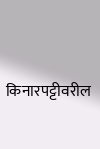किनारपट्टीवरील